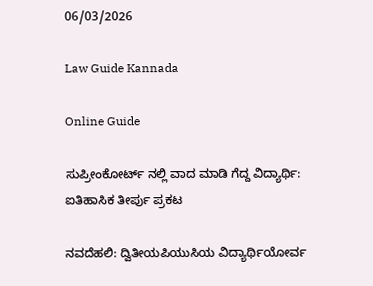06/03/2026

Law Guide Kannada

Online Guide

ಸುಪ್ರೀಂಕೋರ್ಟ್ ನಲ್ಲಿ ವಾದ ಮಾಡಿ ಗೆದ್ದ ವಿದ್ಯಾರ್ಥಿ: ಐತಿಹಾಸಿಕ ತೀರ್ಪು ಪ್ರಕಟ

ನವದೆಹಲಿ: ದ್ವಿತೀಯಪಿಯುಸಿಯ ವಿದ್ಯಾರ್ಥಿಯೋರ್ವ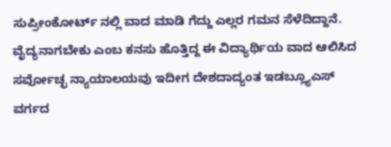ಸುಪ್ರೀಂಕೋರ್ಟ್ ನಲ್ಲಿ ವಾದ ಮಾಡಿ ಗೆದ್ದು ಎಲ್ಲರ ಗಮನ ಸೆಳೆದಿದ್ದಾನೆ. ವೈದ್ಯನಾಗಬೇಕು ಎಂಬ ಕನಸು ಹೊತ್ತಿದ್ದ ಈ ವಿದ್ಯಾರ್ಥಿಯ ವಾದ ಆಲಿಸಿದ ಸರ್ವೋಚ್ಛ ನ್ಯಾಯಾಲಯವು ಇದೀಗ ದೇಶದಾದ್ಯಂತ ಇಡಬ್ಲ್ಯೂಎಸ್ ವರ್ಗದ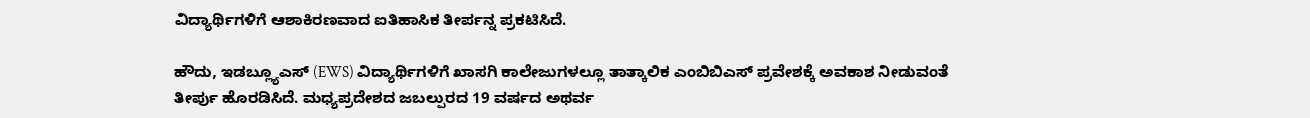ವಿದ್ಯಾರ್ಥಿಗಳಿಗೆ ಆಶಾಕಿರಣವಾದ ಐತಿಹಾಸಿಕ ತೀರ್ಪನ್ನ ಪ್ರಕಟಿಸಿದೆ.

ಹೌದು, ಇಡಬ್ಲ್ಯೂಎಸ್ (EWS) ವಿದ್ಯಾರ್ಥಿಗಳಿಗೆ ಖಾಸಗಿ ಕಾಲೇಜುಗಳಲ್ಲೂ ತಾತ್ಕಾಲಿಕ ಎಂಬಿಬಿಎಸ್ ಪ್ರವೇಶಕ್ಕೆ ಅವಕಾಶ ನೀಡುವಂತೆ ತೀರ್ಪು ಹೊರಡಿಸಿದೆ. ಮಧ್ಯಪ್ರದೇಶದ ಜಬಲ್ಪುರದ 19 ವರ್ಷದ ಅಥರ್ವ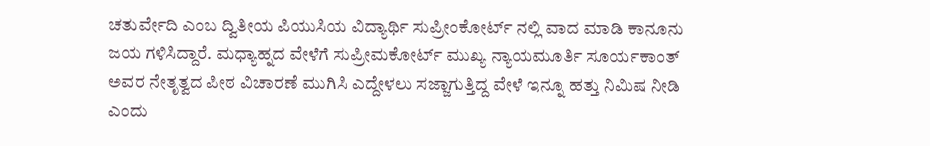ಚತುರ್ವೇದಿ ಎಂಬ ದ್ವಿತೀಯ ಪಿಯುಸಿಯ ವಿದ್ಯಾರ್ಥಿ ಸುಪ್ರೀಂಕೋರ್ಟ್ ನಲ್ಲಿ ವಾದ ಮಾಡಿ ಕಾನೂನು ಜಯ ಗಳಿಸಿದ್ದಾರೆ. ಮಧ್ಯಾಹ್ನದ ವೇಳೆಗೆ ಸುಪ್ರೀಮಕೋರ್ಟ್ ಮುಖ್ಯ ನ್ಯಾಯಮೂರ್ತಿ ಸೂರ್ಯಕಾಂತ್ ಅವರ ನೇತೃತ್ವದ ಪೀಠ ವಿಚಾರಣೆ ಮುಗಿಸಿ ಎದ್ದೇಳಲು ಸಜ್ಜಾಗುತ್ತಿದ್ದ ವೇಳೆ ಇನ್ನೂ ಹತ್ತು ನಿಮಿಷ ನೀಡಿ ಎಂದು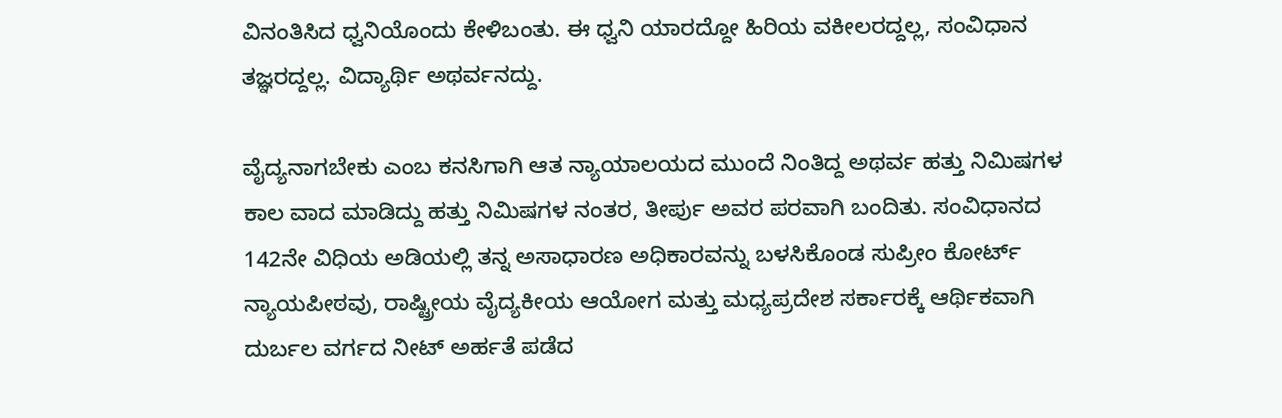ವಿನಂತಿಸಿದ ಧ್ವನಿಯೊಂದು ಕೇಳಿಬಂತು. ಈ ಧ್ವನಿ ಯಾರದ್ದೋ ಹಿರಿಯ ವಕೀಲರದ್ದಲ್ಲ, ಸಂವಿಧಾನ ತಜ್ಞರದ್ದಲ್ಲ. ವಿದ್ಯಾರ್ಥಿ ಅಥರ್ವನದ್ದು.

ವೈದ್ಯನಾಗಬೇಕು ಎಂಬ ಕನಸಿಗಾಗಿ ಆತ ನ್ಯಾಯಾಲಯದ ಮುಂದೆ ನಿಂತಿದ್ದ ಅಥರ್ವ ಹತ್ತು ನಿಮಿಷಗಳ ಕಾಲ ವಾದ ಮಾಡಿದ್ದು ಹತ್ತು ನಿಮಿಷಗಳ ನಂತರ, ತೀರ್ಪು ಅವರ ಪರವಾಗಿ ಬಂದಿತು. ಸಂವಿಧಾನದ 142ನೇ ವಿಧಿಯ ಅಡಿಯಲ್ಲಿ ತನ್ನ ಅಸಾಧಾರಣ ಅಧಿಕಾರವನ್ನು ಬಳಸಿಕೊಂಡ ಸುಪ್ರೀಂ ಕೋರ್ಟ್ ನ್ಯಾಯಪೀಠವು, ರಾಷ್ಟ್ರೀಯ ವೈದ್ಯಕೀಯ ಆಯೋಗ ಮತ್ತು ಮಧ್ಯಪ್ರದೇಶ ಸರ್ಕಾರಕ್ಕೆ ಆರ್ಥಿಕವಾಗಿ ದುರ್ಬಲ ವರ್ಗದ ನೀಟ್ ಅರ್ಹತೆ ಪಡೆದ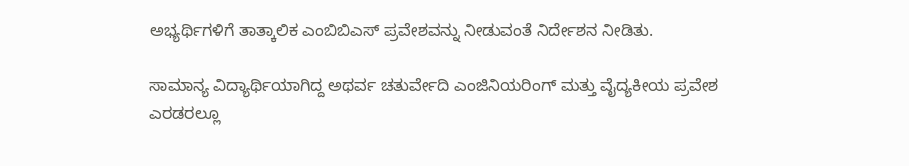ಅಭ್ಯರ್ಥಿಗಳಿಗೆ ತಾತ್ಕಾಲಿಕ ಎಂಬಿಬಿಎಸ್ ಪ್ರವೇಶವನ್ನು ನೀಡುವಂತೆ ನಿರ್ದೇಶನ ನೀಡಿತು.

ಸಾಮಾನ್ಯ ವಿದ್ಯಾರ್ಥಿಯಾಗಿದ್ದ ಅಥರ್ವ ಚತುರ್ವೇದಿ ಎಂಜಿನಿಯರಿಂಗ್ ಮತ್ತು ವೈದ್ಯಕೀಯ ಪ್ರವೇಶ ಎರಡರಲ್ಲೂ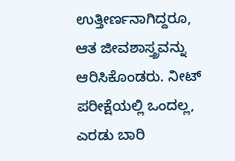ಉತ್ತೀರ್ಣನಾಗಿದ್ದರೂ, ಆತ ಜೀವಶಾಸ್ತ್ರವನ್ನು ಆರಿಸಿಕೊಂಡರು. ನೀಟ್ ಪರೀಕ್ಷೆಯಲ್ಲಿ ಒಂದಲ್ಲ, ಎರಡು ಬಾರಿ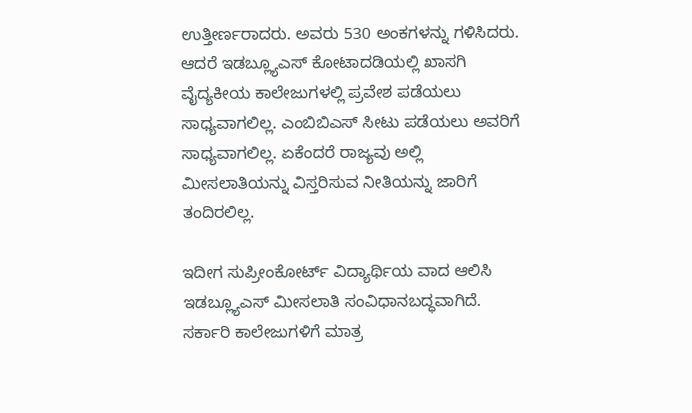ಉತ್ತೀರ್ಣರಾದರು. ಅವರು 530 ಅಂಕಗಳನ್ನು ಗಳಿಸಿದರು. ಆದರೆ ಇಡಬ್ಲ್ಯೂಎಸ್ ಕೋಟಾದಡಿಯಲ್ಲಿ ಖಾಸಗಿ ವೈದ್ಯಕೀಯ ಕಾಲೇಜುಗಳಲ್ಲಿ ಪ್ರವೇಶ ಪಡೆಯಲು ಸಾಧ್ಯವಾಗಲಿಲ್ಲ. ಎಂಬಿಬಿಎಸ್ ಸೀಟು ಪಡೆಯಲು ಅವರಿಗೆ ಸಾಧ್ಯವಾಗಲಿಲ್ಲ. ಏಕೆಂದರೆ ರಾಜ್ಯವು ಅಲ್ಲಿ ಮೀಸಲಾತಿಯನ್ನು ವಿಸ್ತರಿಸುವ ನೀತಿಯನ್ನು ಜಾರಿಗೆ ತಂದಿರಲಿಲ್ಲ.

ಇದೀಗ ಸುಪ್ರೀಂಕೋರ್ಟ್ ವಿದ್ಯಾರ್ಥಿಯ ವಾದ ಆಲಿಸಿ ಇಡಬ್ಲ್ಯೂಎಸ್ ಮೀಸಲಾತಿ ಸಂವಿಧಾನಬದ್ಧವಾಗಿದೆ. ಸರ್ಕಾರಿ ಕಾಲೇಜುಗಳಿಗೆ ಮಾತ್ರ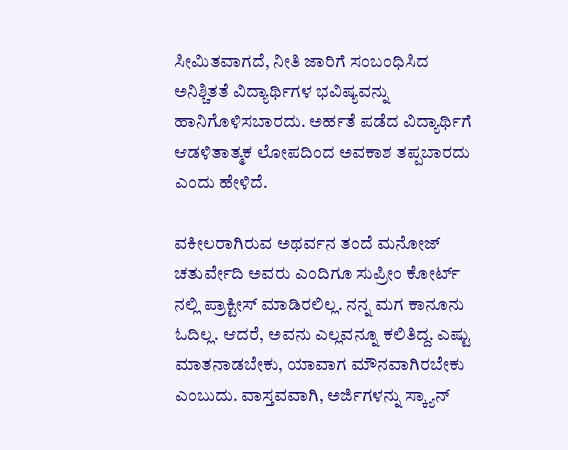ಸೀಮಿತವಾಗದೆ, ನೀತಿ ಜಾರಿಗೆ ಸಂಬಂಧಿಸಿದ ಅನಿಶ್ಚಿತತೆ ವಿದ್ಯಾರ್ಥಿಗಳ ಭವಿಷ್ಯವನ್ನು ಹಾನಿಗೊಳಿಸಬಾರದು. ಅರ್ಹತೆ ಪಡೆದ ವಿದ್ಯಾರ್ಥಿಗೆ ಆಡಳಿತಾತ್ಮಕ ಲೋಪದಿಂದ ಅವಕಾಶ ತಪ್ಪಬಾರದು ಎಂದು ಹೇಳಿದೆ.

ವಕೀಲರಾಗಿರುವ ಅಥರ್ವನ ತಂದೆ ಮನೋಜ್ ಚತುರ್ವೇದಿ ಅವರು ಎಂದಿಗೂ ಸುಪ್ರೀಂ ಕೋರ್ಟ್ ನಲ್ಲಿ ಪ್ರಾಕ್ಟೀಸ್ ಮಾಡಿರಲಿಲ್ಲ. ನನ್ನ ಮಗ ಕಾನೂನು ಓದಿಲ್ಲ. ಆದರೆ, ಅವನು ಎಲ್ಲವನ್ನೂ ಕಲಿತಿದ್ದ. ಎಷ್ಟು ಮಾತನಾಡಬೇಕು, ಯಾವಾಗ ಮೌನವಾಗಿರಬೇಕು ಎಂಬುದು. ವಾಸ್ತವವಾಗಿ, ಅರ್ಜಿಗಳನ್ನು ಸ್ಕ್ಯಾನ್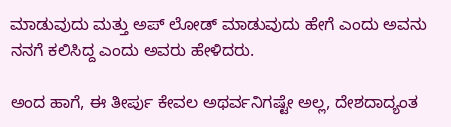ಮಾಡುವುದು ಮತ್ತು ಅಪ್ ಲೋಡ್ ಮಾಡುವುದು ಹೇಗೆ ಎಂದು ಅವನು ನನಗೆ ಕಲಿಸಿದ್ದ ಎಂದು ಅವರು ಹೇಳಿದರು.

ಅಂದ ಹಾಗೆ, ಈ ತೀರ್ಪು ಕೇವಲ ಅಥರ್ವನಿಗಷ್ಟೇ ಅಲ್ಲ, ದೇಶದಾದ್ಯಂತ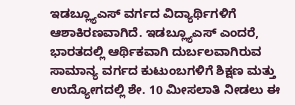ಇಡಬ್ಲ್ಯೂಎಸ್ ವರ್ಗದ ವಿದ್ಯಾರ್ಥಿಗಳಿಗೆ ಆಶಾಕಿರಣವಾಗಿದೆ. ಇಡಬ್ಲ್ಯೂಎಸ್ ಎಂದರೆ, ಭಾರತದಲ್ಲಿ ಆರ್ಥಿಕವಾಗಿ ದುರ್ಬಲವಾಗಿರುವ ಸಾಮಾನ್ಯ ವರ್ಗದ ಕುಟುಂಬಗಳಿಗೆ ಶಿಕ್ಷಣ ಮತ್ತು ಉದ್ಯೋಗದಲ್ಲಿ ಶೇ. 10 ಮೀಸಲಾತಿ ನೀಡಲು ಈ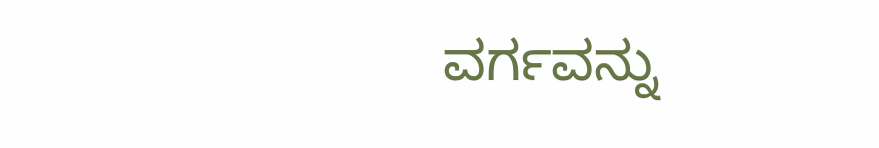ವರ್ಗವನ್ನು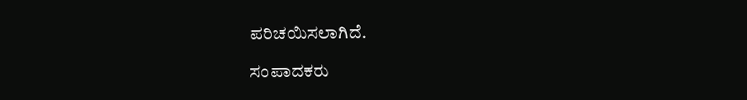ಪರಿಚಯಿಸಲಾಗಿದೆ.

ಸಂಪಾದಕರು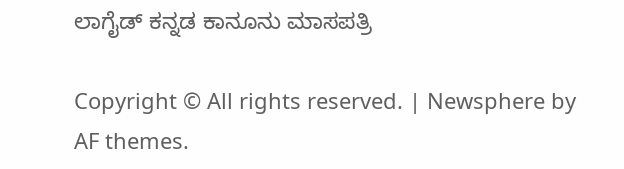ಲಾಗೈಡ್ ಕನ್ನಡ‌ ಕಾನೂನು ಮಾಸಪತ್ರಿ

Copyright © All rights reserved. | Newsphere by AF themes.